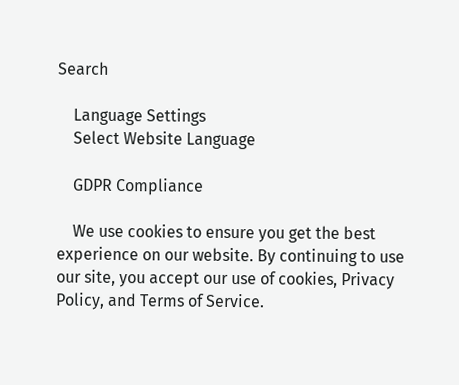Search

    Language Settings
    Select Website Language

    GDPR Compliance

    We use cookies to ensure you get the best experience on our website. By continuing to use our site, you accept our use of cookies, Privacy Policy, and Terms of Service.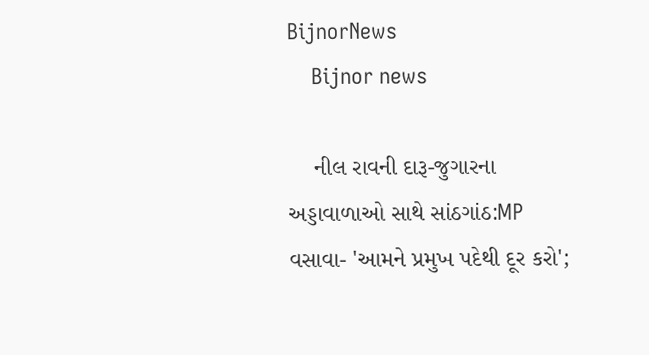BijnorNews
    Bijnor news

    નીલ રાવની દારૂ-જુગારના અડ્ડાવાળાઓ સાથે સાંઠગાંઠ:MP વસાવા- 'આમને પ્રમુખ પદેથી દૂર કરો';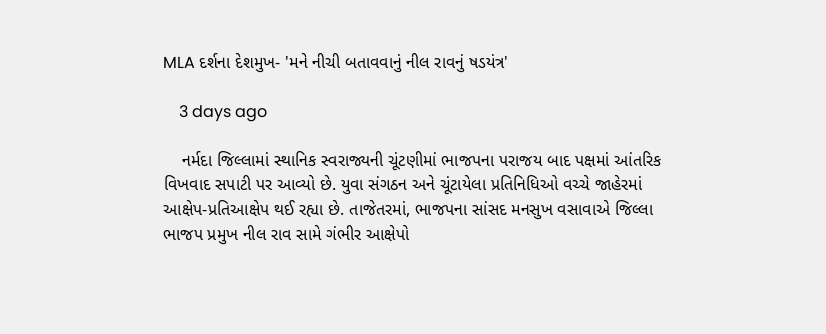MLA દર્શના દેશમુખ- 'મને નીચી બતાવવાનું નીલ રાવનું ષડયંત્ર'

    3 days ago

    નર્મદા જિલ્લામાં સ્થાનિક સ્વરાજ્યની ચૂંટણીમાં ભાજપના પરાજય બાદ પક્ષમાં આંતરિક વિખવાદ સપાટી પર આવ્યો છે. યુવા સંગઠન અને ચૂંટાયેલા પ્રતિનિધિઓ વચ્ચે જાહેરમાં આક્ષેપ-પ્રતિઆક્ષેપ થઈ રહ્યા છે. તાજેતરમાં, ભાજપના સાંસદ મનસુખ વસાવાએ જિલ્લા ભાજપ પ્રમુખ નીલ રાવ સામે ગંભીર આક્ષેપો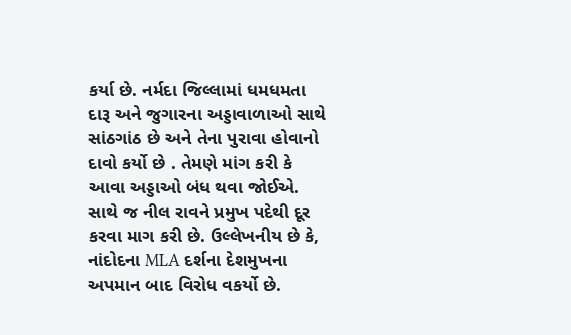કર્યા છે. નર્મદા જિલ્લામાં ધમધમતા દારૂ અને જુગારના અડ્ડાવાળાઓ સાથે સાંઠગાંઠ છે અને તેના પુરાવા હોવાનો દાવો કર્યો છે . તેમણે માંગ કરી કે આવા અડ્ડાઓ બંધ થવા જોઈએ. સાથે જ નીલ રાવને પ્રમુખ પદેથી દૂર કરવા માગ કરી છે. ઉલ્લેખનીય છે કે, નાંદોદના MLA દર્શના દેશમુખના અપમાન બાદ વિરોધ વકર્યો છે.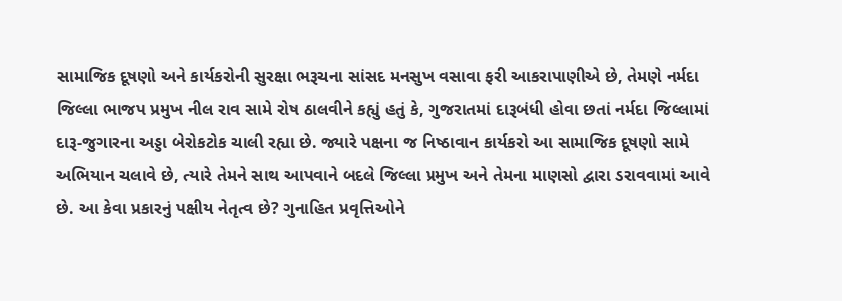સામાજિક દૂષણો અને કાર્યકરોની સુરક્ષા ભરૂચના સાંસદ મનસુખ વસાવા ફરી આકરાપાણીએ છે, તેમણે નર્મદા જિલ્લા ભાજપ પ્રમુખ નીલ રાવ સામે રોષ ઠાલવીને કહ્યું હતું કે, ગુજરાતમાં દારૂબંધી હોવા છતાં નર્મદા જિલ્લામાં દારૂ-જુગારના અડ્ડા બેરોકટોક ચાલી રહ્યા છે. જ્યારે પક્ષના જ નિષ્ઠાવાન કાર્યકરો આ સામાજિક દૂષણો સામે અભિયાન ચલાવે છે, ત્યારે તેમને સાથ આપવાને બદલે જિલ્લા પ્રમુખ અને તેમના માણસો દ્વારા ડરાવવામાં આવે છે. આ કેવા પ્રકારનું પક્ષીય નેતૃત્વ છે? ગુનાહિત પ્રવૃત્તિઓને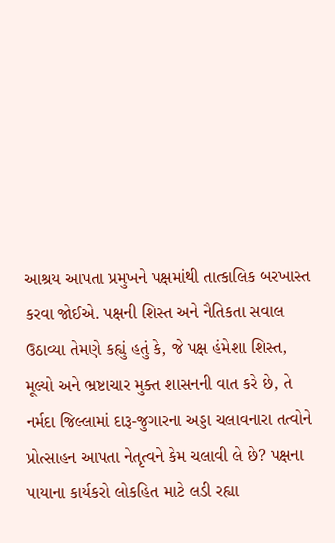આશ્રય આપતા પ્રમુખને પક્ષમાંથી તાત્કાલિક બરખાસ્ત કરવા જોઈએ. પક્ષની શિસ્ત અને નૈતિકતા સવાલ ઉઠાવ્યા તેમણે કહ્યું હતું કે, જે પક્ષ હંમેશા શિસ્ત, મૂલ્યો અને ભ્રષ્ટાચાર મુક્ત શાસનની વાત કરે છે, તે નર્મદા જિલ્લામાં દારૂ-જુગારના અડ્ડા ચલાવનારા તત્વોને પ્રોત્સાહન આપતા નેતૃત્વને કેમ ચલાવી લે છે? પક્ષના પાયાના કાર્યકરો લોકહિત માટે લડી રહ્યા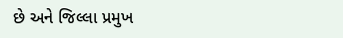છે અને જિલ્લા પ્રમુખ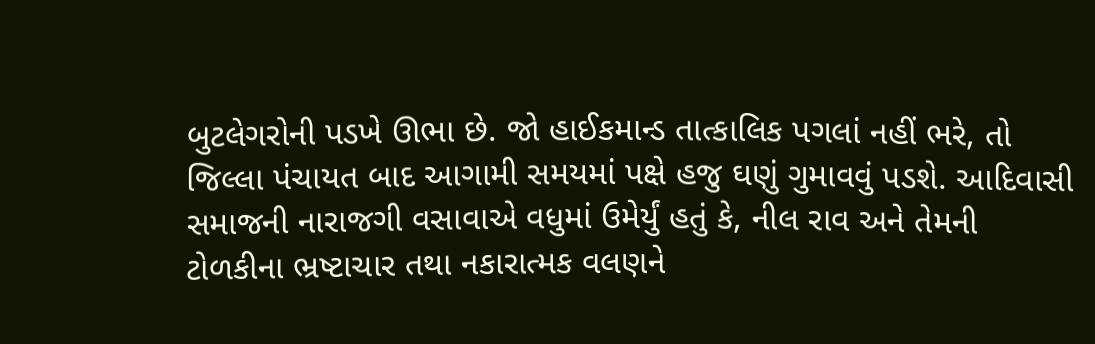બુટલેગરોની પડખે ઊભા છે. જો હાઈકમાન્ડ તાત્કાલિક પગલાં નહીં ભરે, તો જિલ્લા પંચાયત બાદ આગામી સમયમાં પક્ષે હજુ ઘણું ગુમાવવું પડશે. આદિવાસી સમાજની નારાજગી વસાવાએ વધુમાં ઉમેર્યું હતું કે, નીલ રાવ અને તેમની ટોળકીના ભ્રષ્ટાચાર તથા નકારાત્મક વલણને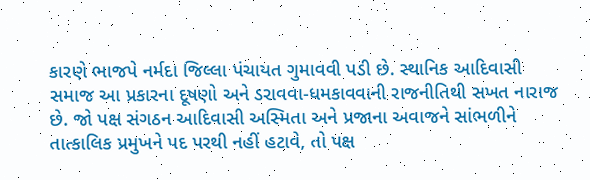કારણે ભાજપે નર્મદા જિલ્લા પંચાયત ગુમાવવી પડી છે. સ્થાનિક આદિવાસી સમાજ આ પ્રકારના દૂષણો અને ડરાવવા-ધમકાવવાની રાજનીતિથી સખત નારાજ છે. જો પક્ષ સંગઠન આદિવાસી અસ્મિતા અને પ્રજાના અવાજને સાંભળીને તાત્કાલિક પ્રમુખને પદ પરથી નહીં હટાવે, તો પક્ષ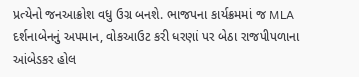પ્રત્યેનો જનઆક્રોશ વધુ ઉગ્ર બનશે. ભાજપના કાર્યક્રમમાં જ MLA દર્શનાબેનનું અપમાન, વોકઆઉટ કરી ધરણાં પર બેઠા રાજપીપળાના આંબેડકર હોલ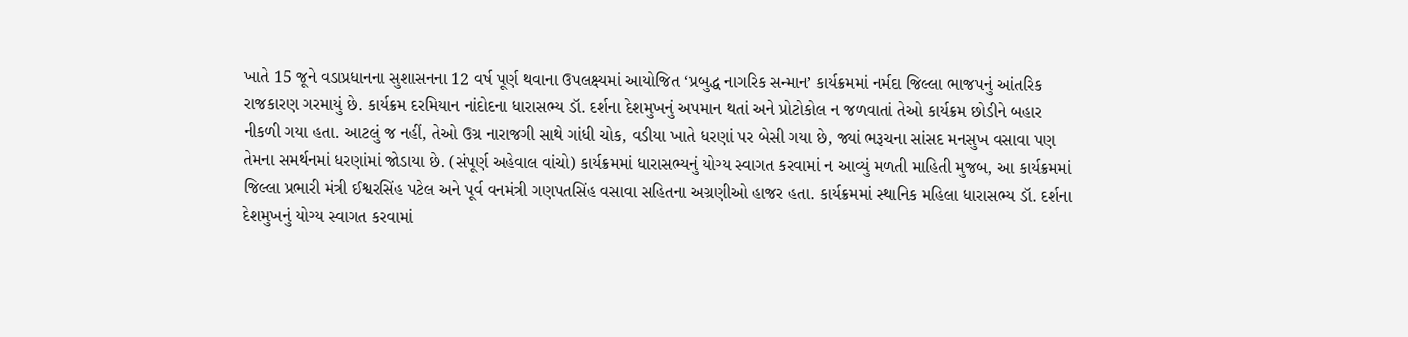ખાતે 15 જૂને વડાપ્રધાનના સુશાસનના 12 વર્ષ પૂર્ણ થવાના ઉપલક્ષ્યમાં આયોજિત ‘પ્રબુદ્ધ નાગરિક સન્માન’ કાર્યક્રમમાં નર્મદા જિલ્લા ભાજપનું આંતરિક રાજકારણ ગરમાયું છે. કાર્યક્રમ દરમિયાન નાંદોદના ધારાસભ્ય ડૉ. દર્શના દેશમુખનું અપમાન થતાં અને પ્રોટોકોલ ન જળવાતાં તેઓ કાર્યક્રમ છોડીને બહાર નીકળી ગયા હતા. આટલું જ નહીં, તેઓ ઉગ્ર નારાજગી સાથે ગાંધી ચોક, વડીયા ખાતે ધરણાં પર બેસી ગયા છે, જ્યાં ભરૂચના સાંસદ મનસુખ વસાવા પણ તેમના સમર્થનમાં ધરણાંમાં જોડાયા છે. (સંપૂર્ણ અહેવાલ વાંચો) કાર્યક્રમમાં ધારાસભ્યનું યોગ્ય સ્વાગત કરવામાં ન આવ્યું મળતી માહિતી મુજબ, આ કાર્યક્રમમાં જિલ્લા પ્રભારી મંત્રી ઈશ્વરસિંહ પટેલ અને પૂર્વ વનમંત્રી ગણપતસિંહ વસાવા સહિતના અગ્રણીઓ હાજર હતા. કાર્યક્રમમાં સ્થાનિક મહિલા ધારાસભ્ય ડૉ. દર્શના દેશમુખનું યોગ્ય સ્વાગત કરવામાં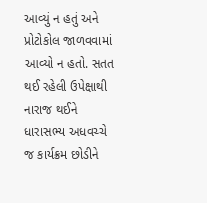આવ્યું ન હતું અને પ્રોટોકોલ જાળવવામાં આવ્યો ન હતો. સતત થઈ રહેલી ઉપેક્ષાથી નારાજ થઈને ધારાસભ્ય અધવચ્ચે જ કાર્યક્રમ છોડીને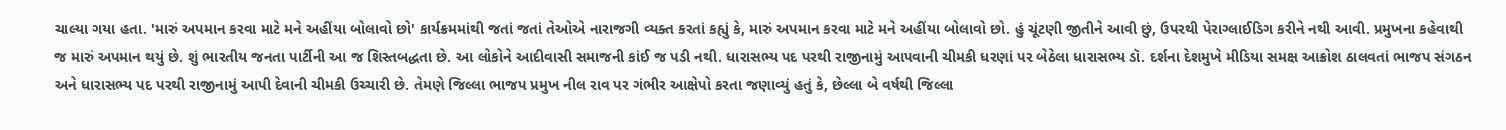ચાલ્યા ગયા હતા. 'મારું અપમાન કરવા માટે મને અહીંયા બોલાવો છો' કાર્યક્રમમાંથી જતાં જતાં તેઓએ નારાજગી વ્યક્ત કરતાં કહ્યું કે, મારું અપમાન કરવા માટે મને અહીંયા બોલાવો છો. હું ચૂંટણી જીતીને આવી છું, ઉપરથી પેરાગ્લાઈડિગ કરીને નથી આવી. પ્રમુખના કહેવાથી જ મારું અપમાન થયું છે. શું ભારતીય જનતા પાર્ટીની આ જ શિસ્તબદ્ધતા છે. આ લોકોને આદીવાસી સમાજની કાંઈ જ પડી નથી. ધારાસભ્ય પદ પરથી રાજીનામું આપવાની ચીમકી ધરણાં પર બેઠેલા ધારાસભ્ય ડૉ. દર્શના દેશમુખે મીડિયા સમક્ષ આક્રોશ ઠાલવતાં ભાજપ સંગઠન અને ધારાસભ્ય પદ પરથી રાજીનામું આપી દેવાની ચીમકી ઉચ્ચારી છે. તેમણે જિલ્લા ભાજપ પ્રમુખ નીલ રાવ પર ગંભીર આક્ષેપો કરતા જણાવ્યું હતું કે, છેલ્લા બે વર્ષથી જિલ્લા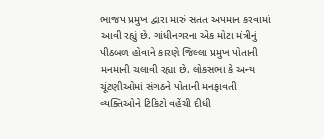ભાજપ પ્રમુખ દ્વારા મારું સતત અપમાન કરવામાં આવી રહ્યું છે. ગાંધીનગરના એક મોટા મંત્રીનું પીઠબળ હોવાને કારણે જિલ્લા પ્રમુખ પોતાની મનમાની ચલાવી રહ્યા છે. લોકસભા કે અન્ય ચૂંટણીઓમાં સંગઠને પોતાની મનફાવતી વ્યક્તિઓને ટિકિટો વહેંચી દીધી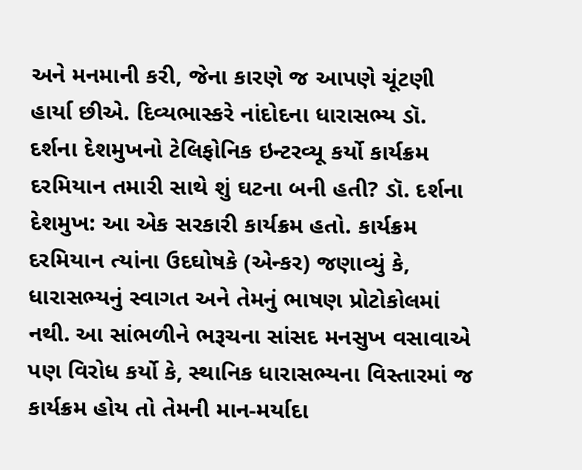અને મનમાની કરી, જેના કારણે જ આપણે ચૂંટણી હાર્યા છીએ. દિવ્યભાસ્કરે નાંદોદના ધારાસભ્ય ડૉ. દર્શના દેશમુખનો ટેલિફોનિક ઇન્ટરવ્યૂ કર્યો કાર્યક્રમ દરમિયાન તમારી સાથે શું ઘટના બની હતી? ડૉ. દર્શના દેશમુખ: આ એક સરકારી કાર્યક્રમ હતો. કાર્યક્રમ દરમિયાન ત્યાંના ઉદઘોષકે (એન્કર) જણાવ્યું કે, ધારાસભ્યનું સ્વાગત અને તેમનું ભાષણ પ્રોટોકોલમાં નથી. આ સાંભળીને ભરૂચના સાંસદ મનસુખ વસાવાએ પણ વિરોધ કર્યો કે, સ્થાનિક ધારાસભ્યના વિસ્તારમાં જ કાર્યક્રમ હોય તો તેમની માન-મર્યાદા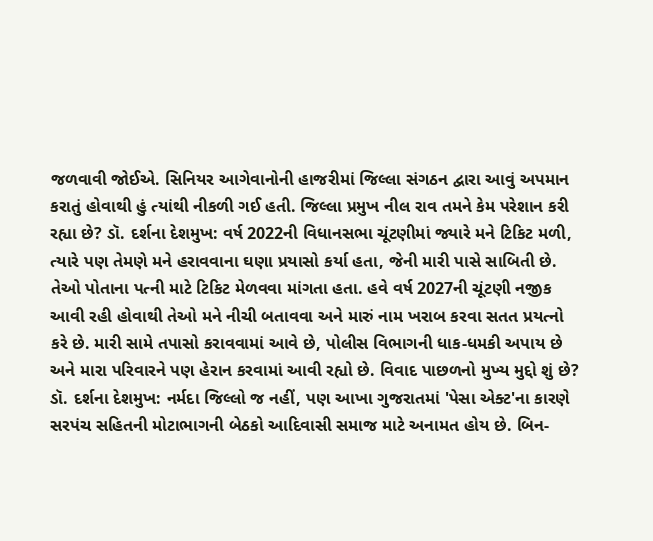જળવાવી જોઈએ. સિનિયર આગેવાનોની હાજરીમાં જિલ્લા સંગઠન દ્વારા આવું અપમાન કરાતું હોવાથી હું ત્યાંથી નીકળી ગઈ હતી. જિલ્લા પ્રમુખ નીલ રાવ તમને કેમ પરેશાન કરી રહ્યા છે? ડૉ. દર્શના દેશમુખ: વર્ષ 2022ની વિધાનસભા ચૂંટણીમાં જ્યારે મને ટિકિટ મળી, ત્યારે પણ તેમણે મને હરાવવાના ઘણા પ્રયાસો કર્યા હતા, જેની મારી પાસે સાબિતી છે. તેઓ પોતાના પત્ની માટે ટિકિટ મેળવવા માંગતા હતા. હવે વર્ષ 2027ની ચૂંટણી નજીક આવી રહી હોવાથી તેઓ મને નીચી બતાવવા અને મારું નામ ખરાબ કરવા સતત પ્રયત્નો કરે છે. મારી સામે તપાસો કરાવવામાં આવે છે, પોલીસ વિભાગની ધાક-ધમકી અપાય છે અને મારા પરિવારને પણ હેરાન કરવામાં આવી રહ્યો છે. વિવાદ પાછળનો મુખ્ય મુદ્દો શું છે? ડૉ. દર્શના દેશમુખ: નર્મદા જિલ્લો જ નહીં, પણ આખા ગુજરાતમાં 'પેસા એક્ટ'ના કારણે સરપંચ સહિતની મોટાભાગની બેઠકો આદિવાસી સમાજ માટે અનામત હોય છે. બિન-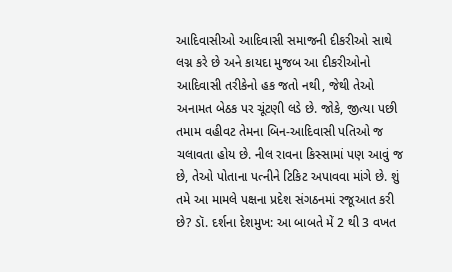આદિવાસીઓ આદિવાસી સમાજની દીકરીઓ સાથે લગ્ન કરે છે અને કાયદા મુજબ આ દીકરીઓનો આદિવાસી તરીકેનો હક જતો નથી, જેથી તેઓ અનામત બેઠક પર ચૂંટણી લડે છે. જોકે, જીત્યા પછી તમામ વહીવટ તેમના બિન-આદિવાસી પતિઓ જ ચલાવતા હોય છે. નીલ રાવના કિસ્સામાં પણ આવું જ છે, તેઓ પોતાના પત્નીને ટિકિટ અપાવવા માંગે છે. શું તમે આ મામલે પક્ષના પ્રદેશ સંગઠનમાં રજૂઆત કરી છે? ડૉ. દર્શના દેશમુખ: આ બાબતે મેં 2 થી 3 વખત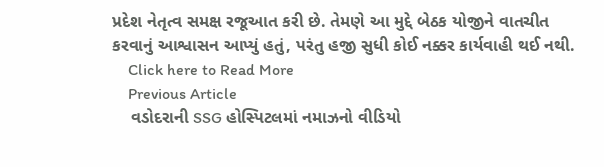પ્રદેશ નેતૃત્વ સમક્ષ રજૂઆત કરી છે. તેમણે આ મુદ્દે બેઠક યોજીને વાતચીત કરવાનું આશ્વાસન આપ્યું હતું, પરંતુ હજી સુધી કોઈ નક્કર કાર્યવાહી થઈ નથી.
    Click here to Read More
    Previous Article
    વડોદરાની SSG હોસ્પિટલમાં નમાઝનો વીડિયો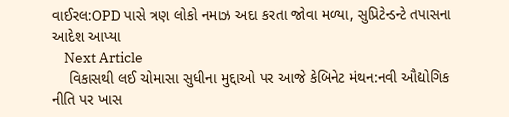વાઈરલ:OPD પાસે ત્રણ લોકો નમાઝ અદા કરતા જોવા મળ્યા, સુપ્રિટેન્ડન્ટે તપાસના આદેશ આપ્યા
    Next Article
    વિકાસથી લઈ ચોમાસા સુધીના મુદ્દાઓ પર આજે કેબિનેટ મંથન:નવી ઔદ્યોગિક નીતિ પર ખાસ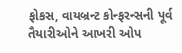ફોકસ, વાયબ્રન્ટ કોન્ફરન્સની પૂર્વ તૈયારીઓને આખરી ઓપ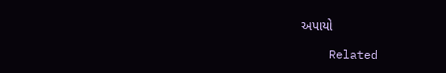અપાયો

    Related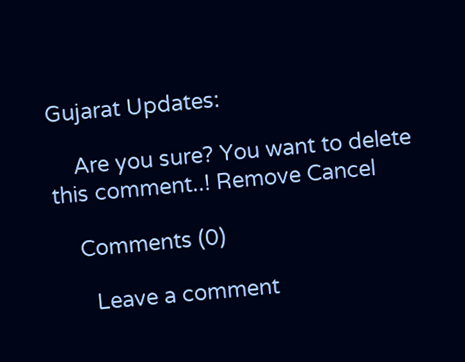Gujarat Updates:

    Are you sure? You want to delete this comment..! Remove Cancel

    Comments (0)

      Leave a comment